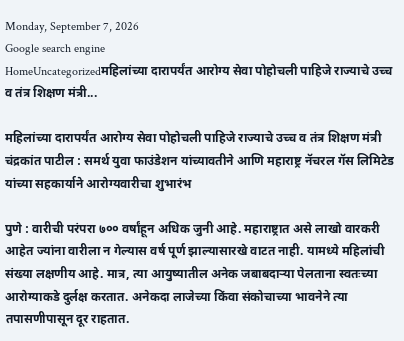Monday, September 7, 2026
Google search engine
HomeUncategorizedमहिलांच्या दारापर्यंत आरोग्य सेवा पोहोचली पाहिजे राज्याचे उच्च व तंत्र शिक्षण मंत्री...

महिलांच्या दारापर्यंत आरोग्य सेवा पोहोचली पाहिजे राज्याचे उच्च व तंत्र शिक्षण मंत्री चंद्रकांत पाटील : समर्थ युवा फाउंडेशन यांच्यावतीने आणि महाराष्ट्र नॅचरल गॅस लिमिटेड यांच्या सहकार्याने आरोग्यवारीचा शुभारंभ

पुणे : वारीची परंपरा ७०० वर्षांहून अधिक जुनी आहे. महाराष्ट्रात असे लाखो वारकरी आहेत ज्यांना वारीला न गेल्यास वर्ष पूर्ण झाल्यासारखे वाटत नाही. यामध्ये महिलांची संख्या लक्षणीय आहे. मात्र, त्या आयुष्यातील अनेक जबाबदाऱ्या पेलताना स्वतःच्या आरोग्याकडे दुर्लक्ष करतात. अनेकदा लाजेच्या किंवा संकोचाच्या भावनेने त्या तपासणीपासून दूर राहतात.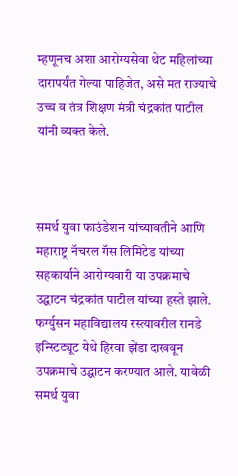म्हणूनच अशा आरोग्यसेवा थेट महिलांच्या दारापर्यंत गेल्या पाहिजेत, असे मत राज्याचे उच्च व तंत्र शिक्षण मंत्री चंद्रकांत पाटील यांनी व्यक्त केले.



समर्थ युवा फाउंडेशन यांच्यावतीने आणि महाराष्ट्र नॅचरल गॅस लिमिटेड यांच्या सहकार्याने आरोग्यवारी या उपक्रमाचे उद्घाटन चंद्रकांत पाटील यांच्या हस्ते झाले. फर्ग्युसन महाविद्यालय रस्त्यावरील रानडे इन्स्टिट्यूट येथे हिरवा झेंडा दाखवून उपक्रमाचे उद्घाटन करण्यात आले. यावेळी समर्थ युवा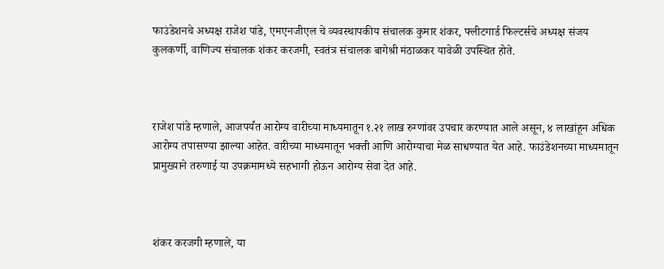फाउंडेशनचे अध्यक्ष राजेश पांडे, एमएनजीएल चे व्यवस्थापकीय संचालक कुमार शंकर, फ्लीटगार्ड फिल्टर्सचे अध्यक्ष संजय कुलकर्णी, वाणिज्य संचालक शंकर करजगी, स्वतंत्र संचालक बागेश्री मंठाळकर यावेळी उपस्थित होते.



राजेश पांडे म्हणाले, आजपर्यंत आरोग्य वारीच्या माध्यमातून १.२१ लाख रुग्णांवर उपचार करण्यात आले असून, ४ लाखांहून अधिक आरोग्य तपासण्या झाल्या आहेत. वारीच्या माध्यमातून भक्ती आणि आरोग्याचा मेळ साधण्यात येत आहे. फाउंडेशनच्या माध्यमातून प्रामुख्याने तरुणाई या उपक्रमामध्ये सहभागी होऊन आरोग्य सेवा देत आहे.



शंकर करजगी म्हणाले, या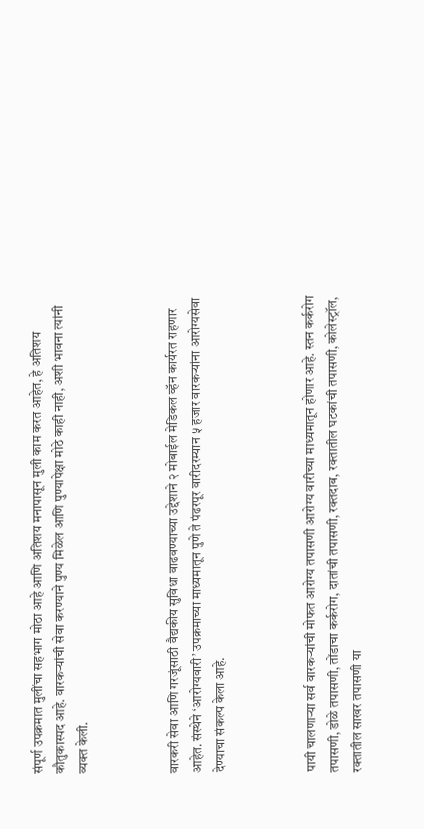संपूर्ण उपक्रमात मुलींचा सहभाग मोठा आहे आणि अतिशय मनापासून मुली काम करत आहेत, हे अतिशय कौतुकास्पद आहे. वारकऱ्यांची सेवा करण्याने पुण्य मिळेल आणि पुण्यापेक्षा मोठे काही नाही, अशी भावना त्यांनी व्यक्त केली.



वारकरी सेवा आणि गरजूंसाठी वैद्यकीय सुविधा वाढवण्याच्या उद्देशाने २ मोबाईल मेडिकल व्हॅन कार्यरत राहणार आहेत. संस्थेने ‘आरोग्यवारी’ उपक्रमाच्या माध्यमातून पुणे ते पंढरपूर वारीदरम्यान ५ हजार वारकऱ्यांना आरोग्यसेवा देण्याचा संकल्प केला आहे.



पायी चालणाऱ्या सर्व वारकऱ्यांची मोफत आरोग्य तपासणी आरोग्य वारीच्या माध्यमातून होणार आहे. स्तन कर्करोग तपासणी, डोळे तपासणी, तोंडाचा कर्करोग, दातांची तपासणी, रक्तदाब, रक्तातील घटकांची तपासणी, कोलेस्ट्रॉल, रक्तातील साखर तपासणी या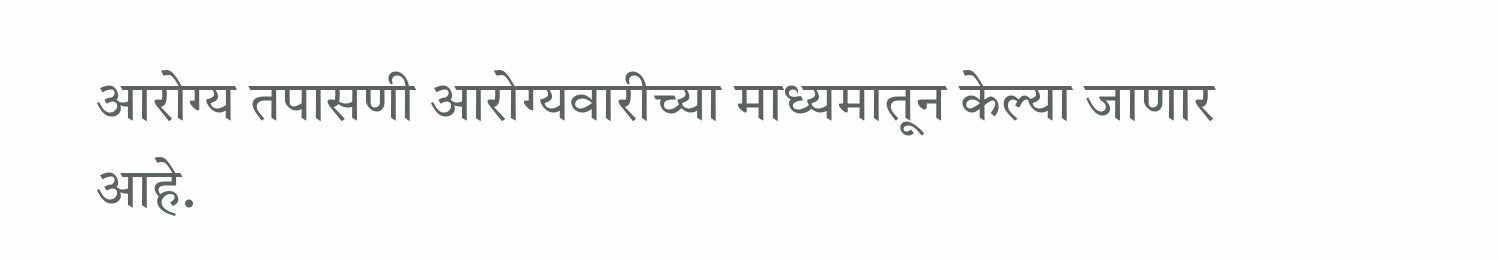आरोग्य तपासणी आरोग्यवारीच्या माध्यमातून केल्या जाणार आहे.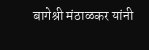बागेश्री मंठाळकर यांनी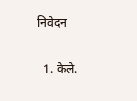निवेदन

  1. केले.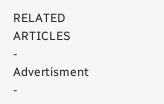RELATED ARTICLES
- Advertisment -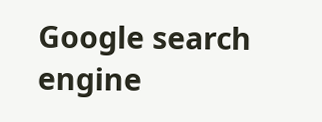Google search engine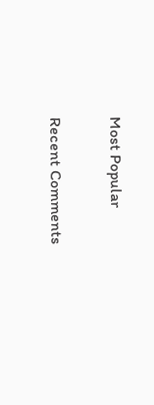Most Popular

Recent Comments